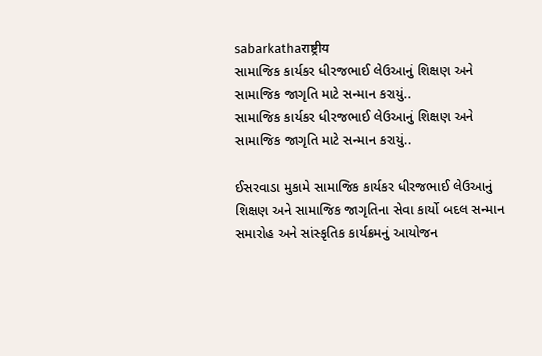sabarkathaराष्ट्रीय
સામાજિક કાર્યકર ધીરજભાઈ લેઉઆનું શિક્ષણ અને સામાજિક જાગૃતિ માટે સન્માન કરાયું..
સામાજિક કાર્યકર ધીરજભાઈ લેઉઆનું શિક્ષણ અને સામાજિક જાગૃતિ માટે સન્માન કરાયું..

ઈસરવાડા મુકામે સામાજિક કાર્યકર ધીરજભાઈ લેઉઆનું શિક્ષણ અને સામાજિક જાગૃતિના સેવા કાર્યો બદલ સન્માન સમારોહ અને સાંસ્કૃતિક કાર્યક્રમનું આયોજન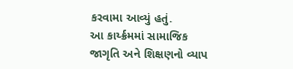કરવામા આવ્યું હતું.
આ કાર્ય્ક્રમમાં સામાજિક જાગૃતિ અને શિક્ષણનો વ્યાપ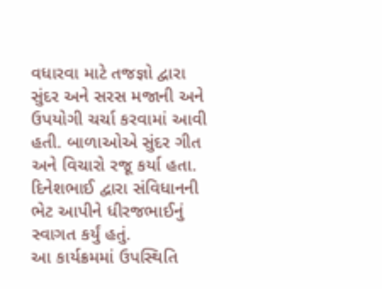વધારવા માટે તજજ્ઞો દ્વારા સુંદર અને સરસ મજાની અને ઉપયોગી ચર્ચા કરવામાં આવી હતી. બાળાઓએ સુંદર ગીત અને વિચારો રજૂ કર્યા હતા. દિનેશભાઈ દ્વારા સંવિધાનની ભેટ આપીને ધીરજભાઈનું સ્વાગત કર્યું હતું.
આ કાર્યક્રમમાં ઉપસ્થિતિ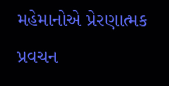મહેમાનોએ પ્રેરણાત્મક પ્રવચન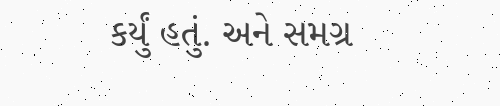કર્યું હતું. અને સમગ્ર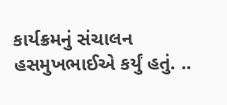કાર્યક્રમનું સંચાલન હસમુખભાઈએ કર્યું હતું. ..